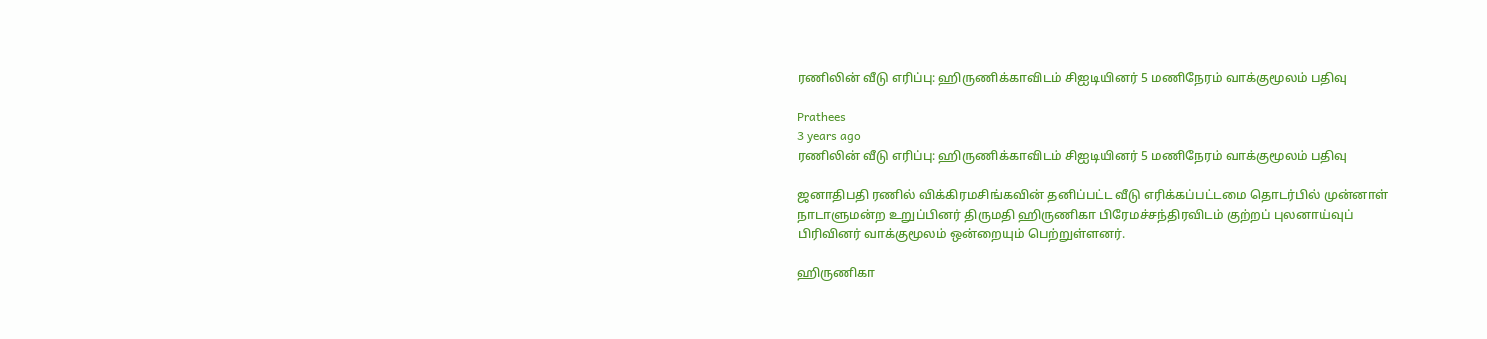ரணிலின் வீடு எரிப்பு: ஹிருணிக்காவிடம் சிஐடியினர் 5 மணிநேரம் வாக்குமூலம் பதிவு

Prathees
3 years ago
ரணிலின் வீடு எரிப்பு: ஹிருணிக்காவிடம் சிஐடியினர் 5 மணிநேரம் வாக்குமூலம் பதிவு

ஜனாதிபதி ரணில் விக்கிரமசிங்கவின் தனிப்பட்ட வீடு எரிக்கப்பட்டமை தொடர்பில் முன்னாள் நாடாளுமன்ற உறுப்பினர் திருமதி ஹிருணிகா பிரேமச்சந்திரவிடம் குற்றப் புலனாய்வுப் பிரிவினர் வாக்குமூலம் ஒன்றையும் பெற்றுள்ளனர்.

ஹிருணிகா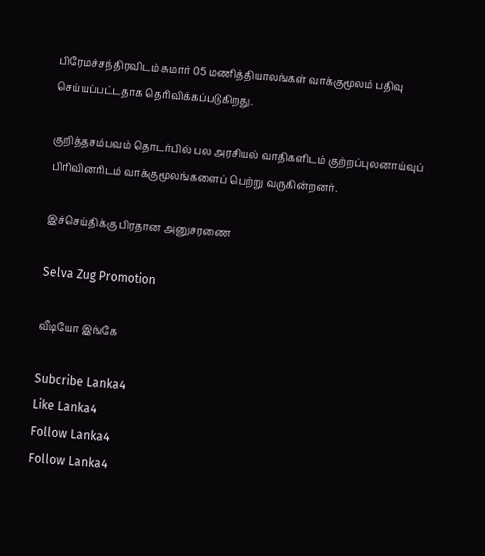பிரேமச்சந்திரவிடம் சுமார் 05 மணித்தியாலங்கள் வாக்குமூலம் பதிவு செய்யப்பட்டதாக தெரிவிக்கப்படுகிறது.

குறித்தசம்பவம் தொடர்பில் பல அரசியல் வாதிகளிடம் குற்றப்புலனாய்வுப் பிரிவினரிடம் வாக்குமூலங்களைப் பெற்று வருகின்றனர்.

இச்செய்திக்கு பிரதான அனுசரணை

Selva Zug Promotion

வீடியோ இங்கே

Subcribe Lanka4
Like Lanka4
Follow Lanka4
Follow Lanka4